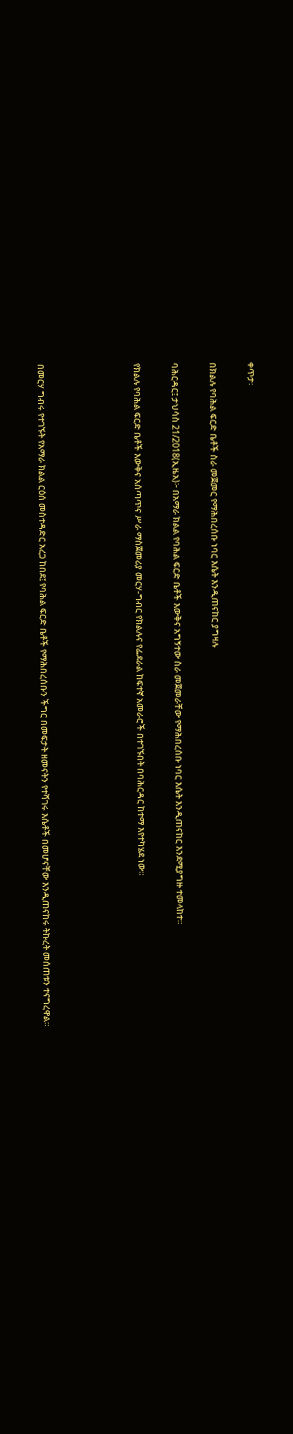ቀጥታ፡

በክልሉ የባሕል ፍርድ ቤቶች ስራ መጀመር የማሕበረሰቡ ነባር እሴት እንዲጠናከር ያግዛሉ

ባሕርዳር፤ ታህሳስ 21/2018(ኢዜአ)፦ በአማራ ክልል የባሕል ፍርድ ቤቶች እውቅና አግኝተው ስራ መጀመራቸው የማሕበረሰቡ ነባር እሴት እንዲጠናከር እንደሚያግዙ ተመላከተ።

የክልሉ የባሕል ፍርድ ቤቶች እውቅና አሰጣጥና ሥራ ማስጀመሪያ መርሃ-ግብር የክልሉና የፌደራል ከፍተኛ አመራሮች በተገኙበት በባሕርዳር ከተማ እየተካሄደ ነው።




በመርሃ ግብሩ የተገኙት የአማራ ክልል ርዕሰ መስተዳድር አረጋ ከበደ፤ የባሕል ፍርድ ቤቶች የማሕበረሰቡን ችግር በመፍታት ዘመናትን የተሻገሩ እሴቶች በመሆናቸው እንዲጠናከሩ ትኩረት መሰጠቱን ተናግረዋል።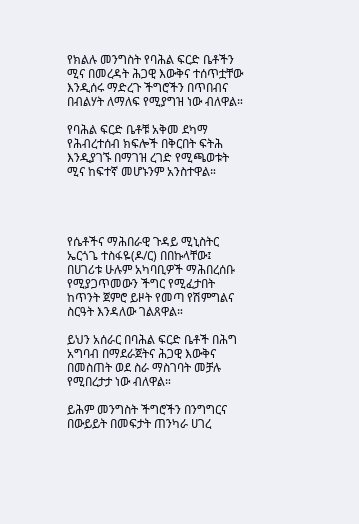የክልሉ መንግስት የባሕል ፍርድ ቤቶችን ሚና በመረዳት ሕጋዊ እውቅና ተሰጥቷቸው እንዲሰሩ ማድረጉ ችግሮችን በጥበብና በብልሃት ለማለፍ የሚያግዝ ነው ብለዋል።

የባሕል ፍርድ ቤቶቹ አቅመ ደካማ የሕብረተሰብ ክፍሎች በቅርበት ፍትሕ እንዲያገኙ በማገዝ ረገድ የሚጫወቱት ሚና ከፍተኛ መሆኑንም አንስተዋል።




የሴቶችና ማሕበራዊ ጉዳይ ሚኒስትር ኤርጎጌ ተስፋዬ(ዶ/ር) በበኩላቸው፤ በሀገሪቱ ሁሉም አካባቢዎች ማሕበረሰቡ የሚያጋጥመውን ችግር የሚፈታበት ከጥንት ጀምሮ ይዞት የመጣ የሽምግልና ስርዓት እንዳለው ገልጸዋል።

ይህን አሰራር በባሕል ፍርድ ቤቶች በሕግ አግባብ በማደራጀትና ሕጋዊ እውቅና በመስጠት ወደ ስራ ማስገባት መቻሉ የሚበረታታ ነው ብለዋል።

ይሕም መንግስት ችግሮችን በንግግርና በውይይት በመፍታት ጠንካራ ሀገረ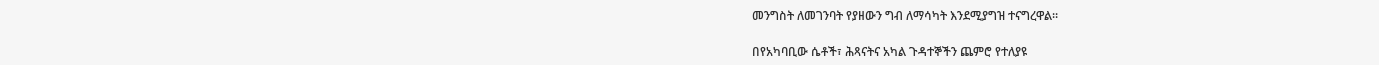መንግስት ለመገንባት የያዘውን ግብ ለማሳካት እንደሚያግዝ ተናግረዋል።

በየአካባቢው ሴቶች፣ ሕጻናትና አካል ጉዳተኞችን ጨምሮ የተለያዩ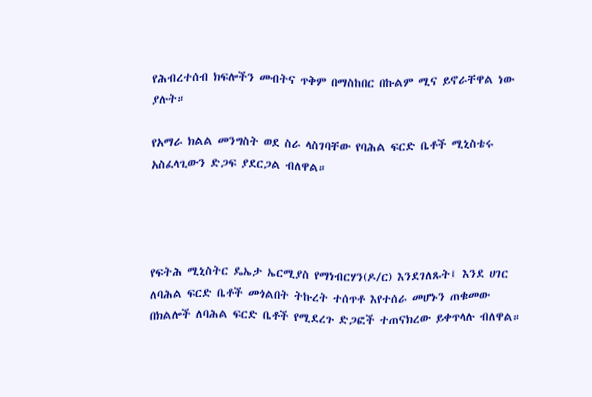የሕብረተሰብ ክፍሎችን መብትና ጥቅም በማስከበር በኩልም ሚና ይኖራቸዋል ነው ያሉት።

የአማራ ክልል መንግስት ወደ ስራ ላስገባቸው የባሕል ፍርድ ቤቶች ሚኒስቴሩ አስፈላጊውን ድጋፍ ያደርጋል ብለዋል።




የፍትሕ ሚኒስትር ዴኤታ ኤርሚያስ የማነብርሃን(ዶ/ር) እንደገለጹት፤ እንደ ሀገር ለባሕል ፍርድ ቤቶች መጎልበት ትኩረት ተሰጥቶ እየተሰራ መሆኑን ጠቁመው በክልሎች ለባሕል ፍርድ ቤቶች የሚደረጉ ድጋፎች ተጠናክረው ይቀጥላሉ ብለዋል።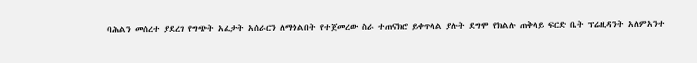ባሕልን መሰረተ ያደረገ የግጭት አፈታት አሰራርን ለማጎልበት የተጀመረው ስራ ተጠናክሮ ይቀጥላል ያሉት ደግሞ የክልሉ ጠቅላይ ፍርድ ቤት ፕሬዚዳንት አለምአንተ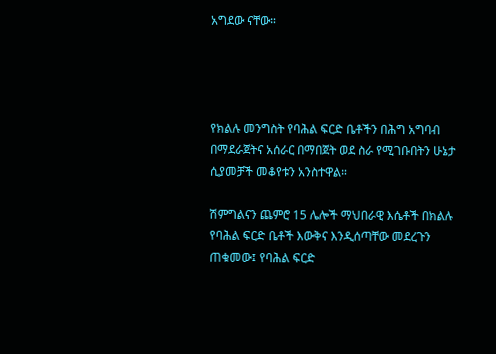አግደው ናቸው።




የክልሉ መንግስት የባሕል ፍርድ ቤቶችን በሕግ አግባብ በማደራጀትና አሰራር በማበጀት ወደ ስራ የሚገቡበትን ሁኔታ ሲያመቻች መቆየቱን አንስተዋል።

ሽምግልናን ጨምሮ 15 ሌሎች ማህበራዊ እሴቶች በክልሉ የባሕል ፍርድ ቤቶች እውቅና እንዲሰጣቸው መደረጉን ጠቁመው፤ የባሕል ፍርድ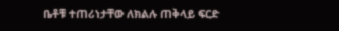ቤቶቹ ተጠሪነታቸው ለክልሉ ጠቅላይ ፍርድ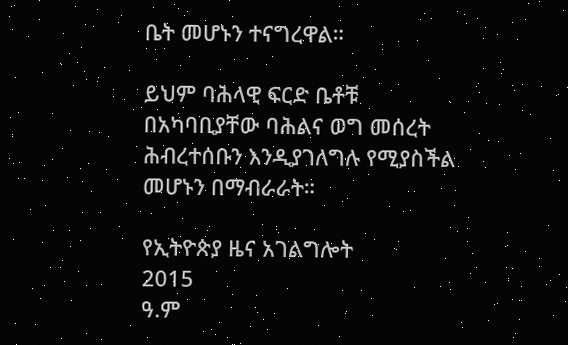ቤት መሆኑን ተናግረዋል።

ይህም ባሕላዊ ፍርድ ቤቶቹ በአካባቢያቸው ባሕልና ወግ መሰረት ሕብረተሰቡን እንዲያገለግሉ የሚያስችል መሆኑን በማብራራት።

የኢትዮጵያ ዜና አገልግሎት
2015
ዓ.ም